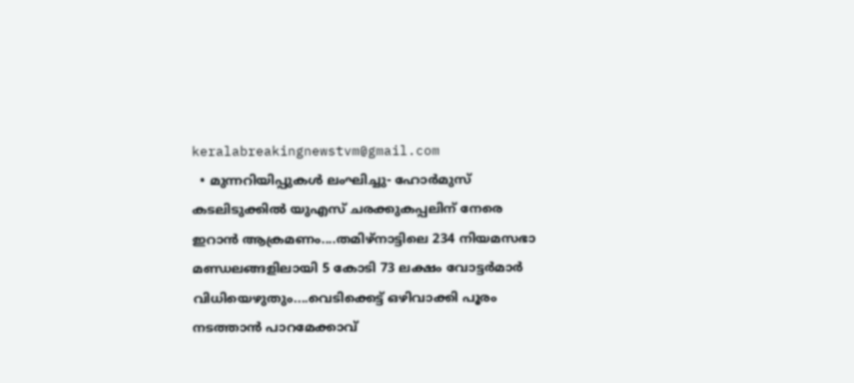keralabreakingnewstvm@gmail.com
  • മുന്നറിയിപ്പുകള്‍ ലംഘിച്ചു- ഹോര്‍മുസ് കടലിടുക്കില്‍ യുഎസ് ചരക്കുകപ്പലിന് നേരെ ഇറാന്‍ ആക്രമണം....തമിഴ്‌നാട്ടിലെ 234 നിയമസഭാ മണ്ഡലങ്ങളിലായി 5 കോടി 73 ലക്ഷം വോട്ടര്‍മാര്‍ വിധിയെഴുതും....വെടിക്കെട്ട് ഒഴിവാക്കി പൂരം നടത്താന്‍ പാറമേക്കാവ്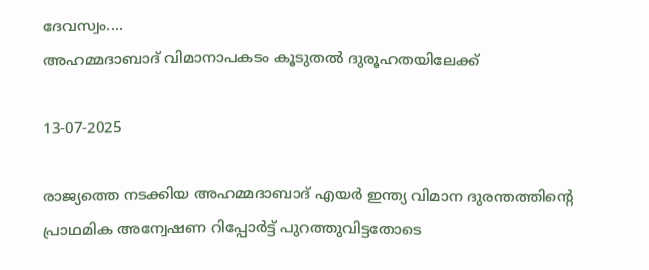ദേവസ്വം....
അഹമ്മദാബാദ് വിമാനാപകടം കൂടുതല്‍ ദുരൂഹതയിലേക്ക്

13-07-2025

രാജ്യത്തെ നടക്കിയ അഹമ്മദാബാദ് എയര്‍ ഇന്ത്യ വിമാന ദുരന്തത്തിന്റെ പ്രാഥമിക അന്വേഷണ റിപ്പോര്‍ട്ട് പുറത്തുവിട്ടതോടെ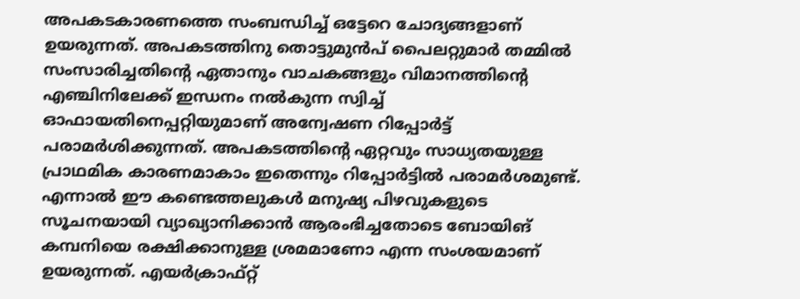അപകടകാരണത്തെ സംബന്ധിച്ച് ഒട്ടേറെ ചോദ്യങ്ങളാണ് ഉയരുന്നത്. അപകടത്തിനു തൊട്ടുമുന്‍പ് പൈലറ്റുമാര്‍ തമ്മില്‍ സംസാരിച്ചതിന്റെ ഏതാനും വാചകങ്ങളും വിമാനത്തിന്റെ എഞ്ചിനിലേക്ക് ഇന്ധനം നല്‍കുന്ന സ്വിച്ച് ഓഫായതിനെപ്പറ്റിയുമാണ് അന്വേഷണ റിപ്പോര്‍ട്ട് പരാമര്‍ശിക്കുന്നത്. അപകടത്തിന്റെ ഏറ്റവും സാധ്യതയുള്ള പ്രാഥമിക കാരണമാകാം ഇതെന്നും റിപ്പോര്‍ട്ടില്‍ പരാമര്‍ശമുണ്ട്. എന്നാല്‍ ഈ കണ്ടെത്തലുകള്‍ മനുഷ്യ പിഴവുകളുടെ സൂചനയായി വ്യാഖ്യാനിക്കാന്‍ ആരംഭിച്ചതോടെ ബോയിങ് കമ്പനിയെ രക്ഷിക്കാനുള്ള ശ്രമമാണോ എന്ന സംശയമാണ് ഉയരുന്നത്. എയര്‍ക്രാഫ്റ്റ്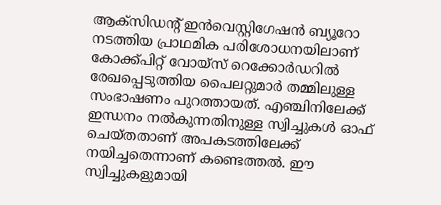ആക്‌സിഡന്റ് ഇന്‍വെസ്റ്റിഗേഷന്‍ ബ്യൂറോ നടത്തിയ പ്രാഥമിക പരിശോധനയിലാണ് കോക്ക്പിറ്റ് വോയ്സ് റെക്കോര്‍ഡറില്‍ രേഖപ്പെടുത്തിയ പൈലറ്റുമാര്‍ തമ്മിലുള്ള സംഭാഷണം പുറത്തായത്. എഞ്ചിനിലേക്ക് ഇന്ധനം നല്‍കുന്നതിനുള്ള സ്വിച്ചുകള്‍ ഓഫ് ചെയ്തതാണ് അപകടത്തിലേക്ക് നയിച്ചതെന്നാണ് കണ്ടെത്തല്‍. ഈ സ്വിച്ചുകളുമായി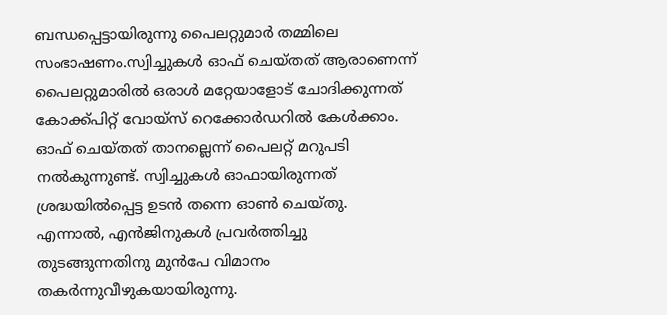ബന്ധപ്പെട്ടായിരുന്നു പൈലറ്റുമാര്‍ തമ്മിലെ സംഭാഷണം.സ്വിച്ചുകള്‍ ഓഫ് ചെയ്തത് ആരാണെന്ന് പൈലറ്റുമാരില്‍ ഒരാള്‍ മറ്റേയാളോട് ചോദിക്കുന്നത് കോക്ക്പിറ്റ് വോയ്സ് റെക്കോര്‍ഡറില്‍ കേള്‍ക്കാം. ഓഫ് ചെയ്തത് താനല്ലെന്ന് പൈലറ്റ് മറുപടി നല്‍കുന്നുണ്ട്. സ്വിച്ചുകള്‍ ഓഫായിരുന്നത് ശ്രദ്ധയില്‍പ്പെട്ട ഉടന്‍ തന്നെ ഓണ്‍ ചെയ്തു. എന്നാല്‍, എന്‍ജിനുകള്‍ പ്രവര്‍ത്തിച്ചു തുടങ്ങുന്നതിനു മുന്‍പേ വിമാനം തകര്‍ന്നുവീഴുകയായിരുന്നു.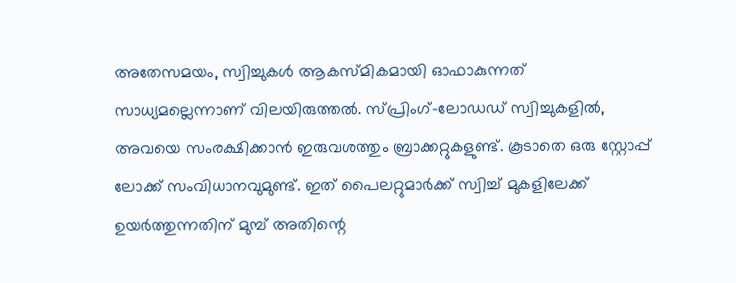അതേസമയം, സ്വിച്ചുകള്‍ ആകസ്മികമായി ഓഫാകുന്നത് സാധ്യമല്ലെന്നാണ് വിലയിരുത്തല്‍. സ്പ്രിംഗ്-ലോഡഡ് സ്വിച്ചുകളില്‍, അവയെ സംരക്ഷിക്കാന്‍ ഇരുവശത്തും ബ്രാക്കറ്റുകളുണ്ട്. കൂടാതെ ഒരു സ്റ്റോപ്പ് ലോക്ക് സംവിധാനവുമുണ്ട്. ഇത് പൈലറ്റുമാര്‍ക്ക് സ്വിച്ച് മുകളിലേക്ക് ഉയര്‍ത്തുന്നതിന് മുമ്പ് അതിന്റെ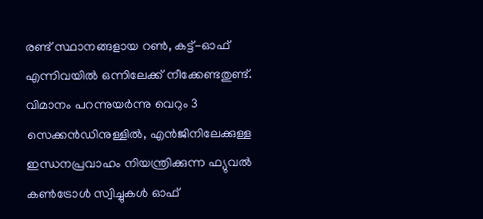രണ്ട് സ്ഥാനങ്ങളായ റണ്‍, കട്ട്-ഓഫ് എന്നിവയില്‍ ഒന്നിലേക്ക് നീക്കേണ്ടതുണ്ട്. വിമാനം പറന്നുയര്‍ന്നു വെറും 3 സെക്കന്‍ഡിനുള്ളില്‍, എന്‍ജിനിലേക്കുള്ള ഇന്ധനപ്രവാഹം നിയന്ത്രിക്കുന്ന ഫ്യുവല്‍ കണ്‍ട്രോള്‍ സ്വിച്ചുകള്‍ ഓഫ്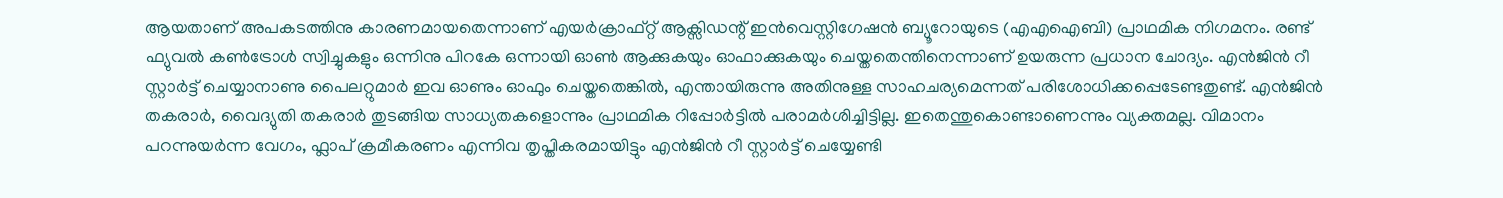ആയതാണ് അപകടത്തിനു കാരണമായതെന്നാണ് എയര്‍ക്രാഫ്റ്റ് ആക്സിഡന്റ് ഇന്‍വെസ്റ്റിഗേഷന്‍ ബ്യൂറോയുടെ (എഎഐബി) പ്രാഥമിക നിഗമനം. രണ്ട് ഫ്യുവല്‍ കണ്‍ട്രോള്‍ സ്വിച്ചുകളും ഒന്നിനു പിറകേ ഒന്നായി ഓണ്‍ ആക്കുകയും ഓഫാക്കുകയും ചെയ്തതെന്തിനെന്നാണ് ഉയരുന്ന പ്രധാന ചോദ്യം. എന്‍ജിന്‍ റീ സ്റ്റാര്‍ട്ട് ചെയ്യാനാണു പൈലറ്റുമാര്‍ ഇവ ഓണും ഓഫും ചെയ്തതെങ്കില്‍, എന്തായിരുന്നു അതിനുള്ള സാഹചര്യമെന്നത് പരിശോധിക്കപ്പെടേണ്ടതുണ്ട്. എന്‍ജിന്‍ തകരാര്‍, വൈദ്യുതി തകരാര്‍ തുടങ്ങിയ സാധ്യതകളൊന്നും പ്രാഥമിക റിപ്പോര്‍ട്ടില്‍ പരാമര്‍ശിച്ചിട്ടില്ല. ഇതെന്തുകൊണ്ടാണെന്നും വ്യക്തമല്ല. വിമാനം പറന്നുയര്‍ന്ന വേഗം, ഫ്ലാപ് ക്രമീകരണം എന്നിവ തൃപ്തികരമായിട്ടും എന്‍ജിന്‍ റീ സ്റ്റാര്‍ട്ട് ചെയ്യേണ്ടി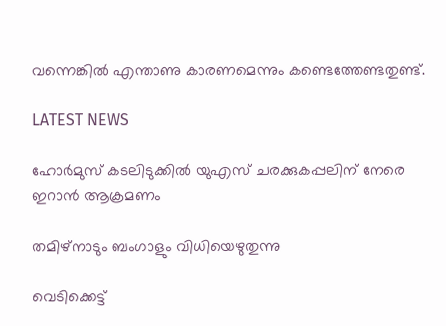വന്നെങ്കില്‍ എന്താണു കാരണമെന്നും കണ്ടെത്തേണ്ടതുണ്ട്.

LATEST NEWS

ഹോര്‍മുസ് കടലിടുക്കില്‍ യുഎസ് ചരക്കുകപ്പലിന് നേരെ ഇറാന്‍ ആക്രമണം

തമിഴ്‌നാടും ബംഗാളും വിധിയെഴുതുന്നു

വെടിക്കെട്ട്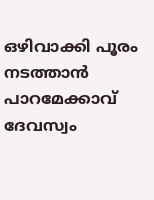ഒഴിവാക്കി പൂരം നടത്താന്‍ പാറമേക്കാവ് ദേവസ്വം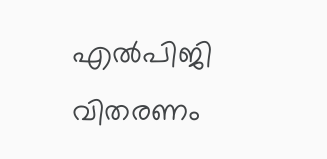എൽപിജി വിതരണം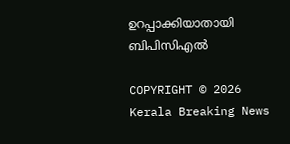ഉറപ്പാക്കിയാതായി ബിപിസിഎൽ

COPYRIGHT © 2026 Kerala Breaking News